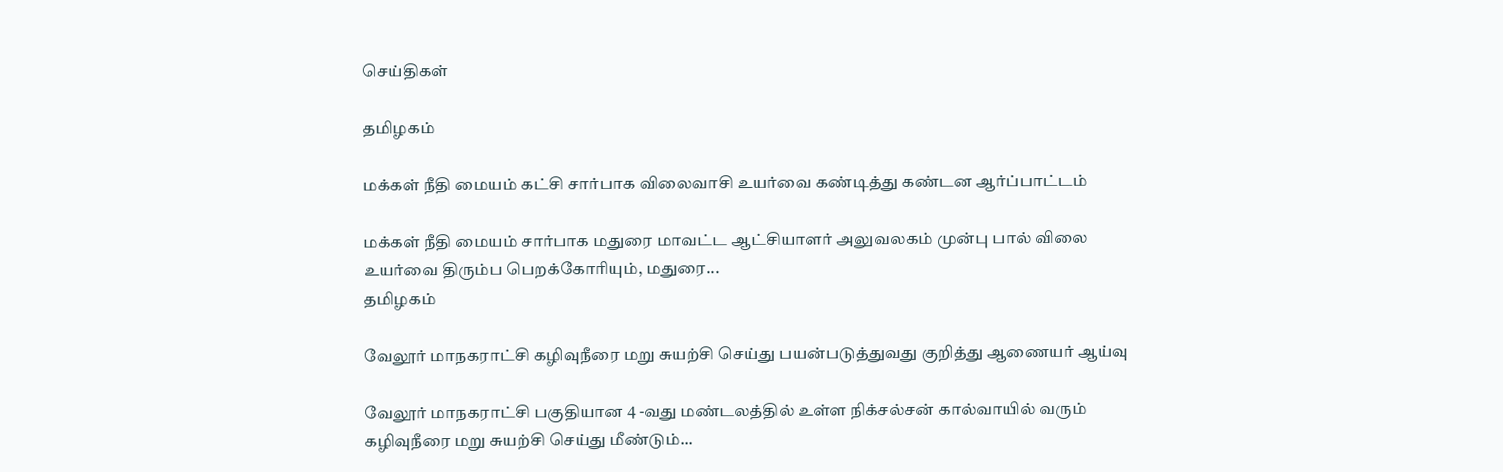செய்திகள்

தமிழகம்

மக்கள் நீதி மையம் கட்சி சார்பாக விலைவாசி உயர்வை கண்டித்து கண்டன ஆர்ப்பாட்டம்

மக்கள் நீதி மையம் சார்பாக மதுரை மாவட்ட ஆட்சியாளர் அலுவலகம் முன்பு பால் விலை உயர்வை திரும்ப பெறக்கோரியும், மதுரை...
தமிழகம்

வேலூர் மாநகராட்சி கழிவுநீரை மறு சுயற்சி செய்து பயன்படுத்துவது குறித்து ஆணையர் ஆய்வு

வேலூர் மாநகராட்சி பகுதியான 4 -வது மண்டலத்தில் உள்ள நிக்சல்சன் கால்வாயில் வரும் கழிவுநீரை மறு சுயற்சி செய்து மீண்டும்...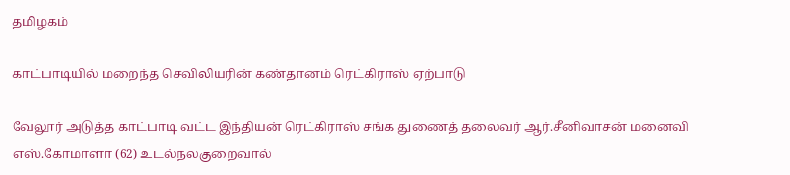தமிழகம்

காட்பாடியில் மறைந்த செவிலியரின் கண்தானம் ரெட்கிராஸ் ஏற்பாடு

வேலூர் அடுத்த காட்பாடி வட்ட இந்தியன் ரெட்கிராஸ் சங்க துணைத் தலைவர் ஆர்.சீனிவாசன் மனைவி எஸ்.கோமாளா (62) உடல்நலகுறைவால்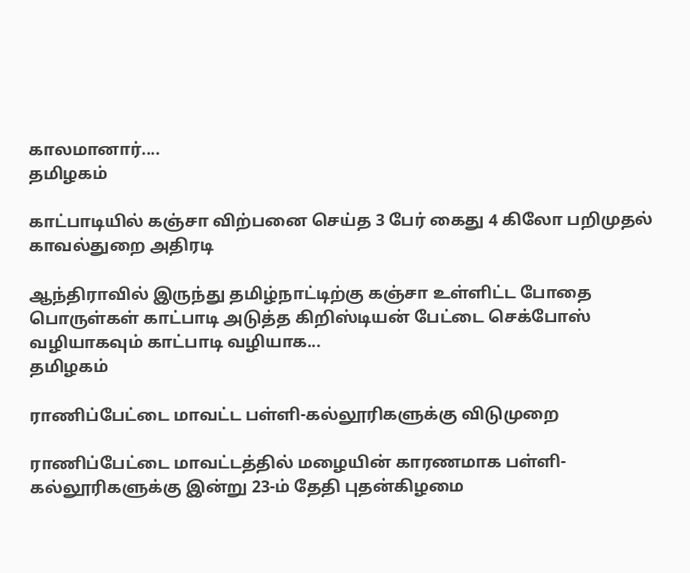காலமானார்....
தமிழகம்

காட்பாடியில் கஞ்சா விற்பனை செய்த 3 பேர் கைது 4 கிலோ பறிமுதல் காவல்துறை அதிரடி

ஆந்திராவில் இருந்து தமிழ்நாட்டிற்கு கஞ்சா உள்ளிட்ட போதை பொருள்கள் காட்பாடி அடுத்த கிறிஸ்டியன் பேட்டை செக்போஸ் வழியாகவும் காட்பாடி வழியாக...
தமிழகம்

ராணிப்பேட்டை மாவட்ட பள்ளி-கல்லூரிகளுக்கு விடுமுறை

ராணிப்பேட்டை மாவட்டத்தில் மழையின் காரணமாக பள்ளி-கல்லூரிகளுக்கு இன்று 23-ம் தேதி புதன்கிழமை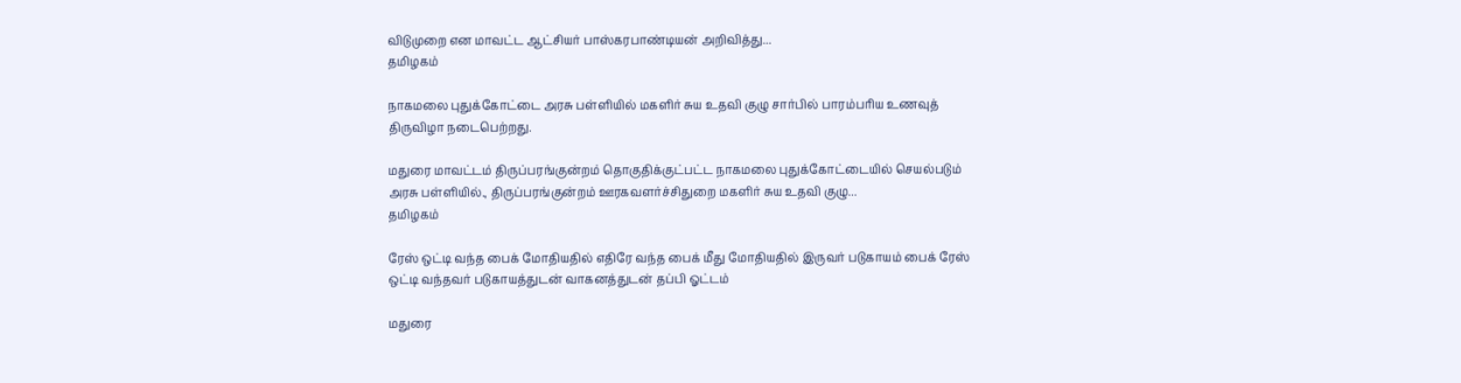விடுமுறை என மாவட்ட ஆட்சியர் பாஸ்கரபாண்டியன் அறிவித்து...
தமிழகம்

நாகமலை புதுக்கோட்டை அரசு பள்ளியில் மகளிர் சுய உதவி குழு சார்பில் பாரம்பரிய உணவுத் திருவிழா நடைபெற்றது.

மதுரை மாவட்டம் திருப்பரங்குன்றம் தொகுதிக்குட்பட்ட நாகமலை புதுக்கோட்டையில் செயல்படும் அரசு பள்ளியில்., திருப்பரங்குன்றம் ஊரகவளர்ச்சிதுறை மகளிர் சுய உதவி குழு...
தமிழகம்

ரேஸ் ஒட்டி வந்த பைக் மோதியதில் எதிரே வந்த பைக் மீது மோதியதில் இருவர் படுகாயம் பைக் ரேஸ் ஒட்டி வந்தவர் படுகாயத்துடன் வாகனத்துடன் தப்பி ஓட்டம்

மதுரை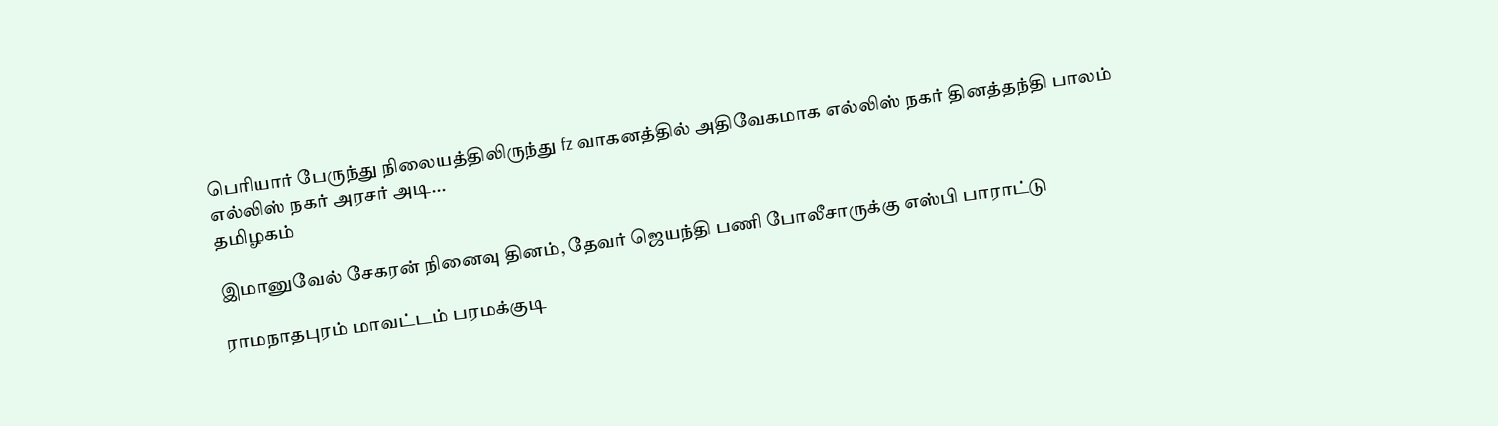பெரியார் பேருந்து நிலையத்திலிருந்து fz வாகனத்தில் அதிவேகமாக எல்லிஸ் நகர் தினத்தந்தி பாலம் எல்லிஸ் நகர் அரசர் அடி...
தமிழகம்

இமானுவேல் சேகரன் நினைவு தினம், தேவர் ஜெயந்தி பணி போலீசாருக்கு எஸ்பி பாராட்டு

ராமநாதபுரம் மாவட்டம் பரமக்குடி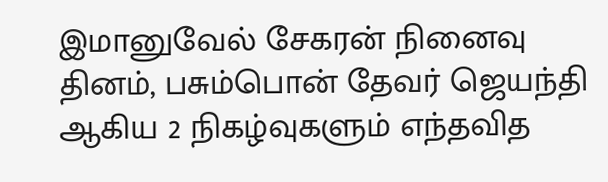இமானுவேல் சேகரன் நினைவு தினம், பசும்பொன் தேவர் ஜெயந்தி ஆகிய 2 நிகழ்வுகளும் எந்தவித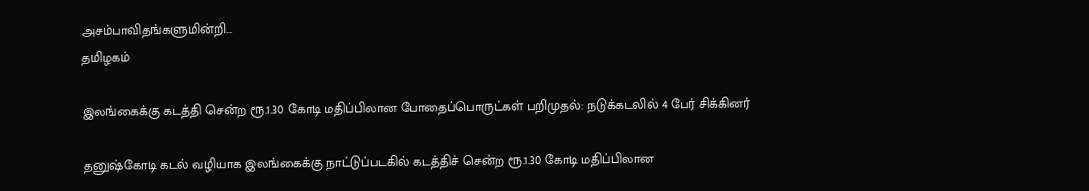அசம்பாவிதங்களுமின்றி...
தமிழகம்

இலங்கைக்கு கடத்தி சென்ற ரூ.1.30 கோடி மதிப்பிலான போதைப்பொருட்கள் பறிமுதல்: நடுக்கடலில் 4 பேர் சிக்கினர்

தனுஷ்கோடி கடல் வழியாக இலங்கைக்கு நாட்டுப்படகில் கடத்திச் சென்ற ரூ.1.30 கோடி மதிப்பிலான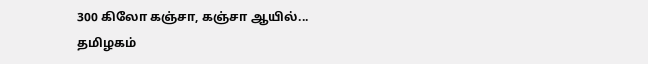300 கிலோ கஞ்சா, கஞ்சா ஆயில்...
தமிழகம்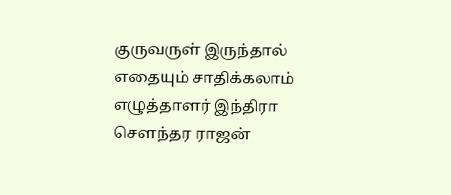குருவருள் இருந்தால் எதையும் சாதிக்கலாம் எழுத்தாளர் இந்திரா சௌந்தர ராஜன்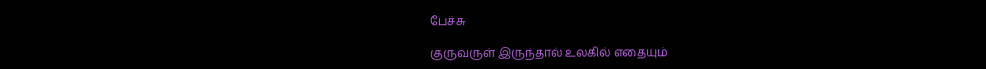பேச்சு

குருவருள் இருந்தால் உலகில் எதையும்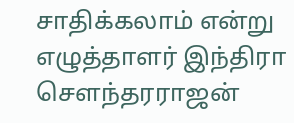சாதிக்கலாம் என்று எழுத்தாளர் இந்திரா சௌந்தரராஜன்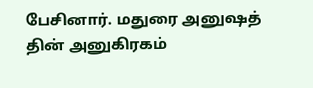பேசினார். மதுரை அனுஷத் தின் அனுகிரகம்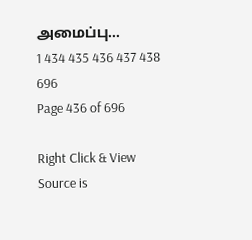அமைப்பு...
1 434 435 436 437 438 696
Page 436 of 696

Right Click & View Source is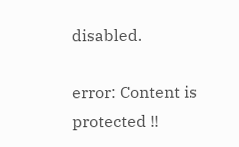disabled.

error: Content is protected !!